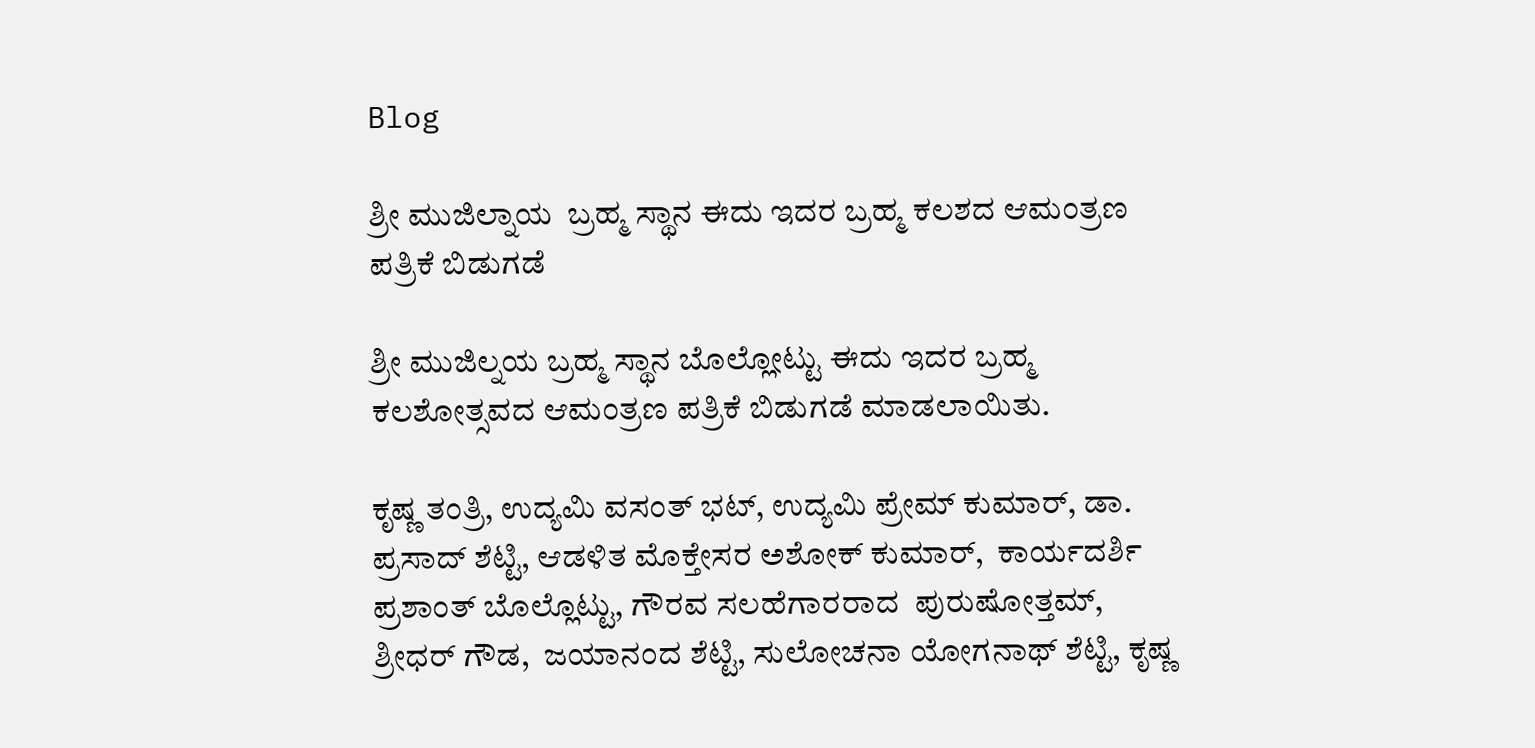Blog

ಶ್ರೀ ಮುಜಿಲ್ನಾಯ  ಬ್ರಹ್ಮ ಸ್ಥಾನ ಈದು ಇದರ ಬ್ರಹ್ಮ ಕಲಶದ ಆಮಂತ್ರಣ ಪತ್ರಿಕೆ ಬಿಡುಗಡೆ

ಶ್ರೀ ಮುಜಿಲ್ನಯ ಬ್ರಹ್ಮ ಸ್ಥಾನ ಬೊಲ್ಲೋಟ್ಟು ಈದು ಇದರ ಬ್ರಹ್ಮ ಕಲಶೋತ್ಸವದ ಆಮಂತ್ರಣ ಪತ್ರಿಕೆ ಬಿಡುಗಡೆ ಮಾಡಲಾಯಿತು.

ಕೃಷ್ಣ ತಂತ್ರಿ, ಉದ್ಯಮಿ ವಸಂತ್ ಭಟ್, ಉದ್ಯಮಿ ಪ್ರೇಮ್ ಕುಮಾರ್, ಡಾ. ಪ್ರಸಾದ್ ಶೆಟ್ಟಿ, ಆಡಳಿತ ಮೊಕ್ತೇಸರ ಅಶೋಕ್ ಕುಮಾರ್,  ಕಾರ್ಯದರ್ಶಿ ಪ್ರಶಾಂತ್ ಬೊಲ್ಲೊಟ್ಟು, ಗೌರವ ಸಲಹೆಗಾರರಾದ  ಪುರುಷೋತ್ತಮ್, ಶ್ರೀಧರ್ ಗೌಡ,  ಜಯಾನಂದ ಶೆಟ್ಟಿ, ಸುಲೋಚನಾ ಯೋಗನಾಥ್ ಶೆಟ್ಟಿ, ಕೃಷ್ಣ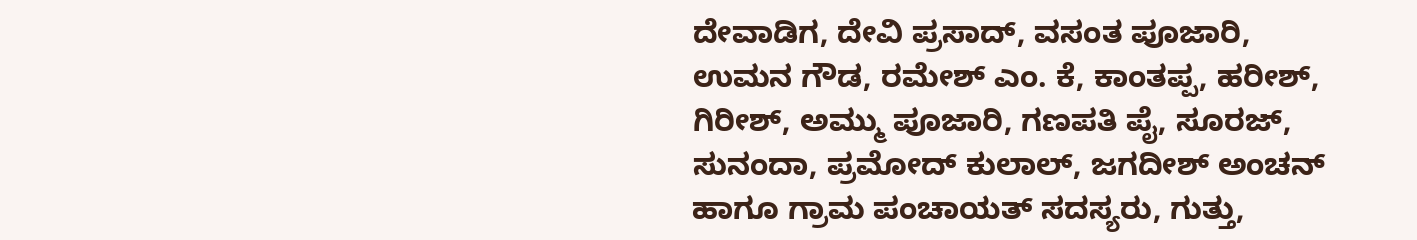ದೇವಾಡಿಗ, ದೇವಿ ಪ್ರಸಾದ್, ವಸಂತ ಪೂಜಾರಿ, ಉಮನ ಗೌಡ, ರಮೇಶ್ ಎಂ. ಕೆ, ಕಾಂತಪ್ಪ, ಹರೀಶ್, ಗಿರೀಶ್, ಅಮ್ಮು ಪೂಜಾರಿ, ಗಣಪತಿ ಪೈ, ಸೂರಜ್, ಸುನಂದಾ, ಪ್ರಮೋದ್ ಕುಲಾಲ್, ಜಗದೀಶ್ ಅಂಚನ್ ಹಾಗೂ ಗ್ರಾಮ ಪಂಚಾಯತ್ ಸದಸ್ಯರು, ಗುತ್ತು,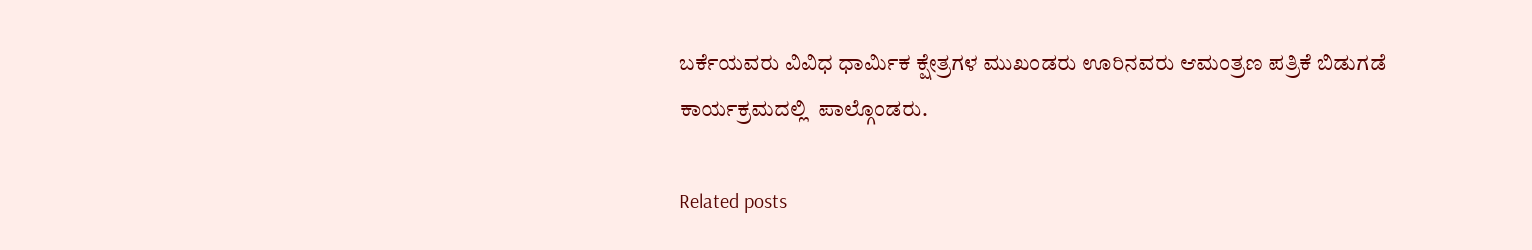ಬರ್ಕೆಯವರು ವಿವಿಧ ಧಾರ್ಮಿಕ ಕ್ಷೇತ್ರಗಳ ಮುಖಂಡರು ಊರಿನವರು ಆಮಂತ್ರಣ ಪತ್ರಿಕೆ ಬಿಡುಗಡೆ ಕಾರ್ಯಕ್ರಮದಲ್ಲಿ  ಪಾಲ್ಗೊಂಡರು.

Related posts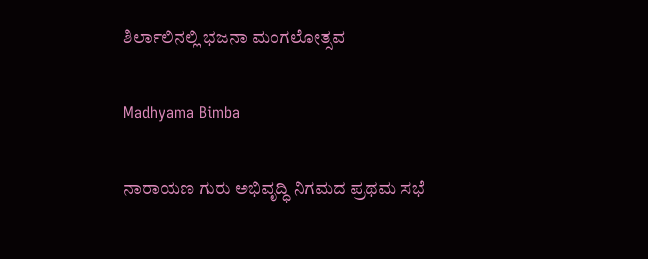ಶಿರ್ಲಾಲಿನಲ್ಲಿ ಭಜನಾ ಮಂಗಲೋತ್ಸವ

Madhyama Bimba

ನಾರಾಯಣ ಗುರು ಅಭಿವೃದ್ಧಿ ನಿಗಮದ ಪ್ರಥಮ ಸಭೆ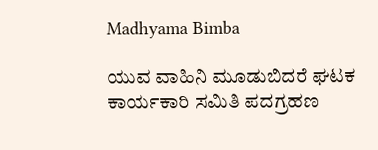Madhyama Bimba

ಯುವ ವಾಹಿನಿ ಮೂಡುಬಿದರೆ ಘಟಕ ಕಾರ್ಯಕಾರಿ ಸಮಿತಿ ಪದಗ್ರಹಣ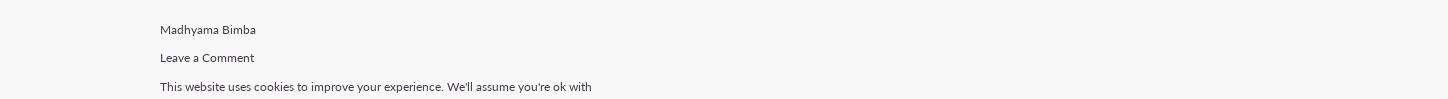Madhyama Bimba

Leave a Comment

This website uses cookies to improve your experience. We'll assume you're ok with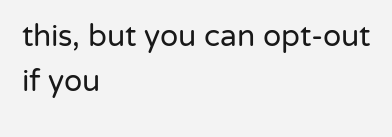this, but you can opt-out if you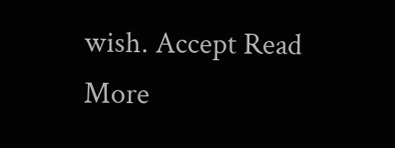wish. Accept Read More